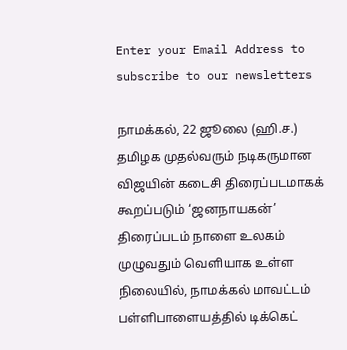Enter your Email Address to subscribe to our newsletters

நாமக்கல், 22 ஜூலை (ஹி.ச.)
தமிழக முதல்வரும் நடிகருமான விஜயின் கடைசி திரைப்படமாகக் கூறப்படும் ‘ஜனநாயகன்’ திரைப்படம் நாளை உலகம் முழுவதும் வெளியாக உள்ள நிலையில், நாமக்கல் மாவட்டம் பள்ளிபாளையத்தில் டிக்கெட்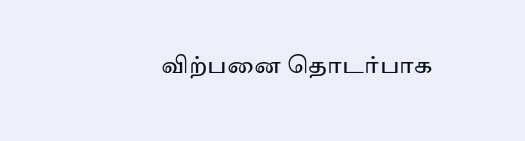விற்பனை தொடர்பாக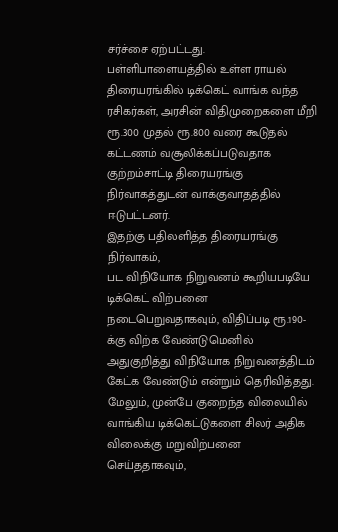சர்ச்சை ஏற்பட்டது.
பள்ளிபாளையத்தில் உள்ள ராயல் திரையரங்கில் டிக்கெட் வாங்க வந்த ரசிகர்கள், அரசின் விதிமுறைகளை மீறி ரூ.300 முதல் ரூ.800 வரை கூடுதல் கட்டணம் வசூலிக்கப்படுவதாக குற்றம்சாட்டி திரையரங்கு நிர்வாகத்துடன் வாக்குவாதத்தில் ஈடுபட்டனர்.
இதற்கு பதிலளித்த திரையரங்கு நிர்வாகம்,
பட விநியோக நிறுவனம் கூறியபடியே டிக்கெட் விற்பனை நடைபெறுவதாகவும், விதிப்படி ரூ.190-க்கு விற்க வேண்டுமெனில் அதுகுறித்து விநியோக நிறுவனத்திடம் கேட்க வேண்டும் என்றும் தெரிவித்தது.
மேலும், முன்பே குறைந்த விலையில் வாங்கிய டிக்கெட்டுகளை சிலர் அதிக விலைக்கு மறுவிற்பனை செய்ததாகவும்,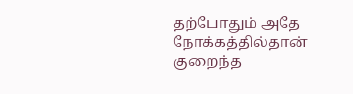தற்போதும் அதே நோக்கத்தில்தான் குறைந்த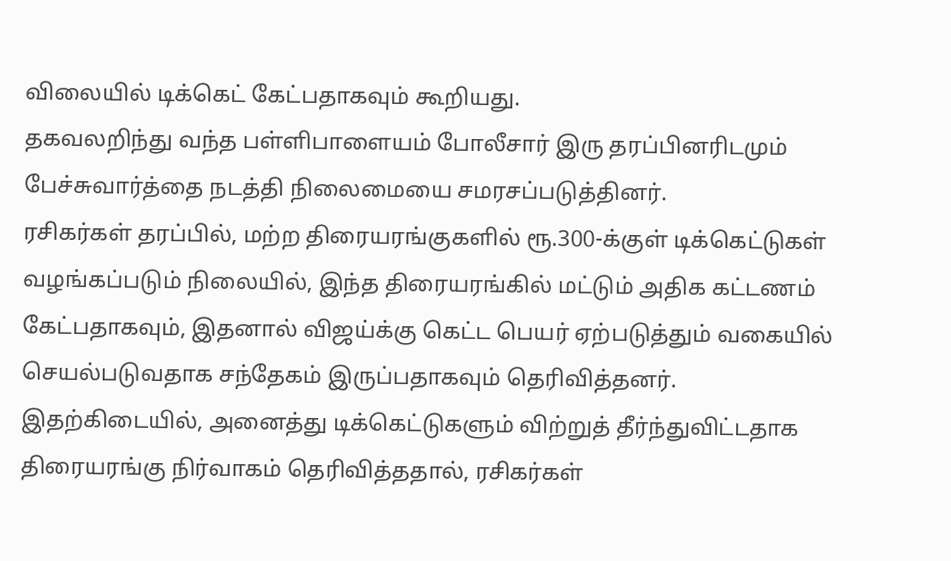விலையில் டிக்கெட் கேட்பதாகவும் கூறியது.
தகவலறிந்து வந்த பள்ளிபாளையம் போலீசார் இரு தரப்பினரிடமும் பேச்சுவார்த்தை நடத்தி நிலைமையை சமரசப்படுத்தினர்.
ரசிகர்கள் தரப்பில், மற்ற திரையரங்குகளில் ரூ.300-க்குள் டிக்கெட்டுகள் வழங்கப்படும் நிலையில், இந்த திரையரங்கில் மட்டும் அதிக கட்டணம் கேட்பதாகவும், இதனால் விஜய்க்கு கெட்ட பெயர் ஏற்படுத்தும் வகையில் செயல்படுவதாக சந்தேகம் இருப்பதாகவும் தெரிவித்தனர்.
இதற்கிடையில், அனைத்து டிக்கெட்டுகளும் விற்றுத் தீர்ந்துவிட்டதாக திரையரங்கு நிர்வாகம் தெரிவித்ததால், ரசிகர்கள்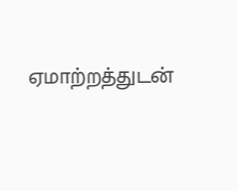ஏமாற்றத்துடன்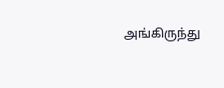அங்கிருந்து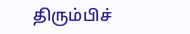திரும்பிச்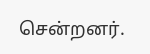சென்றனர்.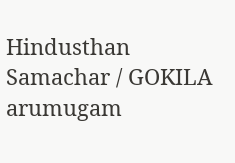Hindusthan Samachar / GOKILA arumugam